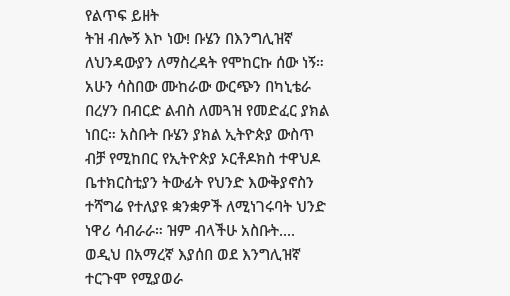የልጥፍ ይዘት
ትዝ ብሎኝ እኮ ነው! ቡሄን በእንግሊዝኛ ለህንዳውያን ለማስረዳት የሞከርኩ ሰው ነኝ። አሁን ሳስበው ሙከራው ውርጭን በካኒቴራ በረሃን በብርድ ልብስ ለመጓዝ የመድፈር ያክል ነበር። አስቡት ቡሄን ያክል ኢትዮጵያ ውስጥ ብቻ የሚከበር የኢትዮጵያ ኦርቶዶክስ ተዋህዶ ቤተክርስቲያን ትውፊት የህንድ እውቅያኖስን ተሻግሬ የተለያዩ ቋንቋዎች ለሚነገሩባት ህንድ ነዋሪ ሳብራራ። ዝም ብላችሁ አስቡት.... ወዲህ በአማረኛ እያሰበ ወደ እንግሊዝኛ ተርጉሞ የሚያወራ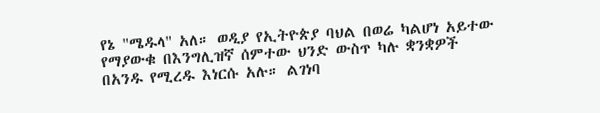የኔ "ሜዱላ" አለ። ወዲያ የኢትዮጵያ ባህል በወሬ ካልሆነ አይተው የማያውቁ በእንግሊዝኛ ሰምተው ህንድ ውስጥ ካሉ ቋንቋዎች በአንዱ የሚረዱ እነርሱ አሉ። ልገነባ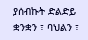ያሰብኩት ድልድይ ቋንቋን ፣ ባህልን ፣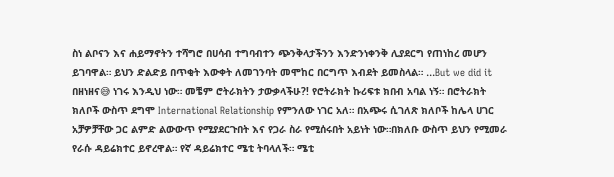ስነ ልቦናን እና ሐይማኖትን ተሻግሮ በሀሳብ ተግባብተን ጭንቅላታችንን እንድንነቀንቅ ሊያደርግ የጠነከረ መሆን ይገባዋል። ይህን ድልድይ በጥቂት እውቀት ለመገንባት መሞከር በርግጥ እብደት ይመስላል። ...But we did it በዘነዘና😅 ነገሩ እንዲህ ነው። መቼም ሮትራክትን ታውቃላችሁ?! የሮትራክት ኩሪፍቱ ክበብ አባል ነኝ። በሮትራክት ክለቦች ውስጥ ደግሞ International Relationship የምንለው ነገር አለ። በአጭሩ ሲገለጽ ክለቦች ከሌላ ሀገር አቻዎቻቸው ጋር ልምድ ልውውጥ የሚያደርጉበት እና የጋራ ስራ የሚሰሩበት አይነት ነው።በክለቡ ውስጥ ይህን የሚመራ የራሱ ዳይሬክተር ይኖረዋል። የኛ ዳይሬክተር ሜቲ ትባላለች። ሜቲ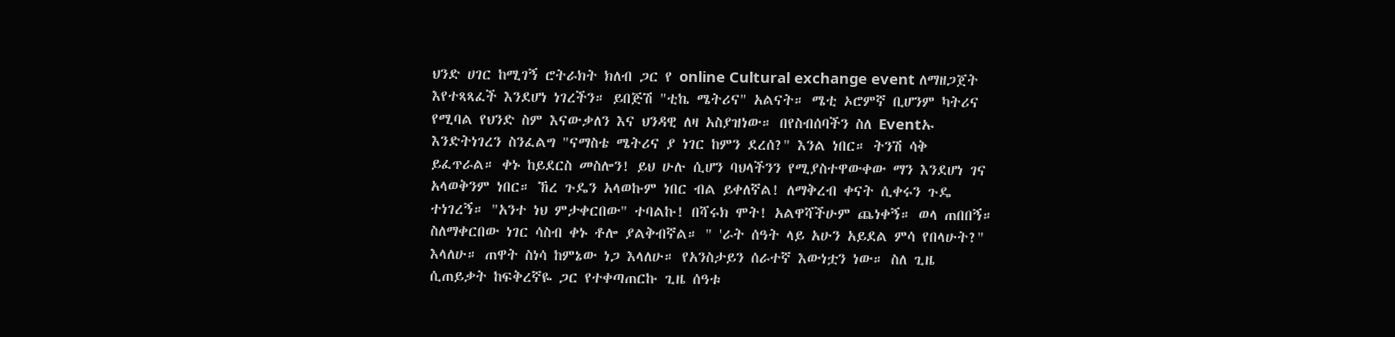ህንድ ሀገር ከሚገኝ ሮትራክት ክለብ ጋር የ online Cultural exchange event ለማዘጋጀት እየተጻጻፈች እንደሆነ ነገረችን። ይበጅሽ "ቲኬ ሜትሪና" አልናት። ሜቲ ኦሮምኛ ቢሆንም ካትሪና የሚባል የህንድ ስም እናውቃለን እና ህንዳዊ ለዛ አስያዝነው። በየስብሰባችን ስለ Eventኡ እንድትነገረን ስንፈልግ "ናማስቴ ሜትሪና ያ ነገር ከምን ደረሰ?" እንል ነበር። ትንሽ ሳቅ ይፈጥራል። ቀኑ ከይደርስ መስሎን! ይህ ሁሉ ሲሆን ባህላችንን የሚያስተዋውቀው ማን እንደሆነ ገና አላወቅንም ነበር። ኸረ ጉዴን አላወኩም ነበር ብል ይቀለኛል! ለማቅረብ ቀናት ሲቀሩን ጉዴ ተነገረኝ። "አንተ ነህ ምታቀርበው" ተባልኩ! በሻሩክ ሞት! አልዋሻችሁም ጨነቀኝ። ወላ ጠበበኝ። ስለማቀርበው ነገር ሳስብ ቀኑ ቶሎ ያልቅብኛል። " 'ራት ሰዓት ላይ አሁን አይደል ምሳ የበላሁት?" እላለሁ። ጠዋት ስነሳ ከምኔው ነጋ እላለሁ። የአንስታይን ሰራተኛ እውነቷን ነው። ስለ ጊዜ ሲጠይቃት ከፍቅረኛዬ ጋር የተቀጣጠርኩ ጊዜ ሰዓቱ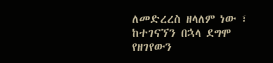ለመድረረስ ዘላለም ነው ፣ ከተገናኘን በኋላ ደግሞ የዘገየውን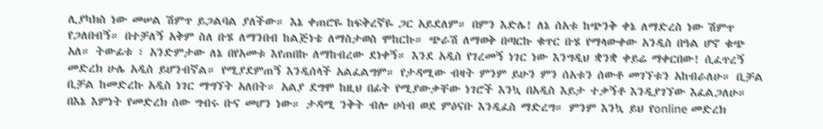ሊያካክስ ነው መሠል ሽምጥ ይጋልባል ያለችው። እኔ ቀጠሮዬ ከፍቅረኛዬ ጋር አይደለም። በምን እድሌ! ለኔ ሰአቱ ከጭንቅ ቀኔ ለማድረስ ነው ሽምጥ የጋለበብኝ። በተቻለኝ አቅም ስለ ቡሄ ለማንበብ ከልጅነቴ ለማስታወስ ሞከርኩ። ጭራሽ ለማወቅ በጣርኩ ቁጥር ቡሄ የማላውቀው አንዲስ በዓል ሆኖ ቁጭ አለ። ትውፊቱ ፣ አንድምታው ለኔ በየአመቱ እየጠበኩ ለማከብረው ደነቀኝ። እንደ አዲስ የገረመኝ ነገር ነው እንግዲህ ቋንቋ ቀይሬ ማቀርበው! ሲፈጥረኝ መድረክ ሁሌ አዲስ ይሆንብኛል። የሚያደምጠኝ እንዲሰላች አልፈልግም። የታዳሚው ብዛት ምንም ይሁን ምን ሰአቱን ሰውቶ መገኘቱን አከብራለሁ። ቢቻል ቢቻል ከመድረኩ አዲስ ነገር ማግኘት አለበት። አልያ ደግሞ ከዚህ በፊት የሚያውቃቸው ነገሮች እንኳ በአዲስ እይታ ተቃኝቶ እንዲያገኘው እፈልጋለሁ። በእኔ እምነት የመድረክ ሰው ግብሩ ቡና መሆን ነው። ታዳሚ ንቅት ብሎ ሀሳብ ወደ ምዕናቡ እንዲፈስ ማድረግ። ምንም እንኳ ይህ የonline መድረክ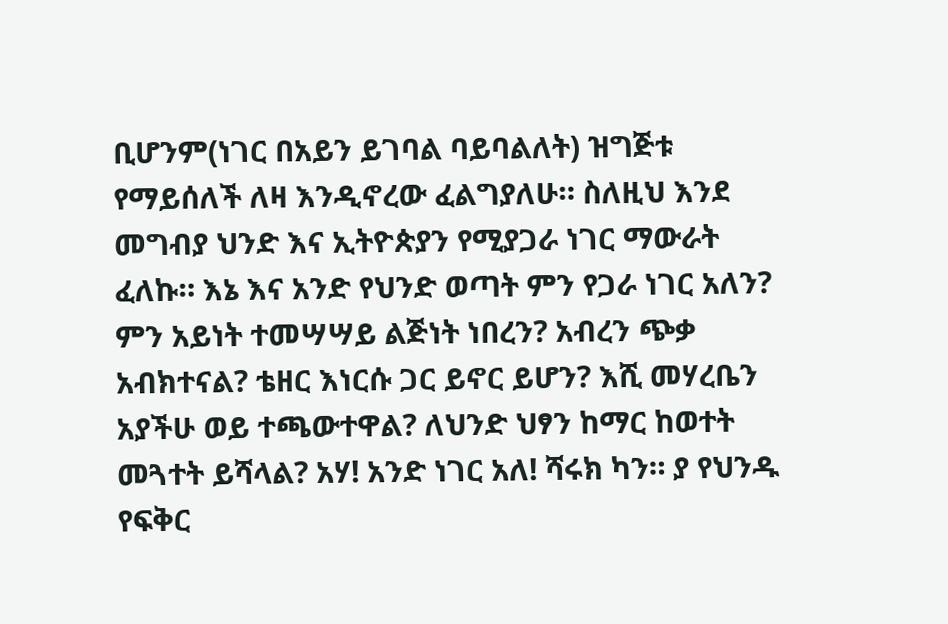ቢሆንም(ነገር በአይን ይገባል ባይባልለት) ዝግጅቱ የማይሰለች ለዛ እንዲኖረው ፈልግያለሁ። ስለዚህ እንደ መግብያ ህንድ እና ኢትዮጵያን የሚያጋራ ነገር ማውራት ፈለኩ። እኔ እና አንድ የህንድ ወጣት ምን የጋራ ነገር አለን? ምን አይነት ተመሣሣይ ልጅነት ነበረን? አብረን ጭቃ አብክተናል? ቴዘር እነርሱ ጋር ይኖር ይሆን? እሺ መሃረቤን አያችሁ ወይ ተጫውተዋል? ለህንድ ህፃን ከማር ከወተት መጓተት ይሻላል? አሃ! አንድ ነገር አለ! ሻሩክ ካን። ያ የህንዱ የፍቅር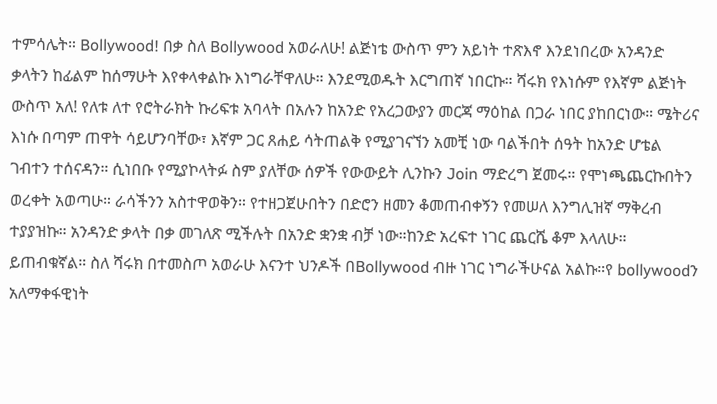ተምሳሌት። Bollywood! በቃ ስለ Bollywood አወራለሁ! ልጅነቴ ውስጥ ምን አይነት ተጽእኖ እንደነበረው አንዳንድ ቃላትን ከፊልም ከሰማሁት እየቀላቀልኩ እነግራቸዋለሁ። እንደሚወዱት እርግጠኛ ነበርኩ። ሻሩክ የእነሱም የእኛም ልጅነት ውስጥ አለ! የለቱ ለተ የሮትራክት ኩሪፍቱ አባላት በአሉን ከአንድ የአረጋውያን መርጃ ማዕከል በጋራ ነበር ያከበርነው። ሜትሪና እነሱ በጣም ጠዋት ሳይሆንባቸው፣ እኛም ጋር ጸሐይ ሳትጠልቅ የሚያገናኘን አመቺ ነው ባልችበት ሰዓት ከአንድ ሆቴል ገብተን ተሰናዳን። ሲነበቡ የሚያኮላትፉ ስም ያለቸው ሰዎች የውውይት ሊንኩን Join ማድረግ ጀመሩ። የሞነጫጨርኩበትን ወረቀት አወጣሁ። ራሳችንን አስተዋወቅን። የተዘጋጀሁበትን በድሮን ዘመን ቆመጠብቀኝን የመሠለ እንግሊዝኛ ማቅረብ ተያያዝኩ። አንዳንድ ቃላት በቃ መገለጽ ሚችሉት በአንድ ቋንቋ ብቻ ነው።ከንድ አረፍተ ነገር ጨርሼ ቆም እላለሁ። ይጠብቁኛል። ስለ ሻሩክ በተመስጦ አወራሁ እናንተ ህንዶች በBollywood ብዙ ነገር ነግራችሁናል አልኩ።የ bollywoodን አለማቀፋዊነት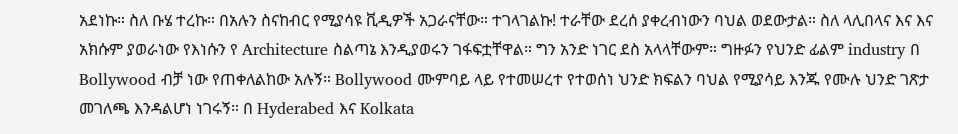አደነኩ። ስለ ቡሄ ተረኩ። በአሉን ስናከብር የሚያሳዩ ቪዲዎች አጋራናቸው። ተገላገልኩ! ተራቸው ደረሰ ያቀረብነውን ባህል ወደውታል። ስለ ላሊበላና እና እና አክሱም ያወራነው የእነሱን የ Architecture ስልጣኔ እንዲያወሩን ገፋፍቷቸዋል። ግን አንድ ነገር ደስ አላላቸውም። ግዙፉን የህንድ ፊልም industry በ Bollywood ብቻ ነው የጠቀለልከው አሉኝ። Bollywood ሙምባይ ላይ የተመሠረተ የተወሰነ ህንድ ክፍልን ባህል የሚያሳይ እንጁ የሙሉ ህንድ ገጽታ መገለጫ እንዳልሆነ ነገሩኝ። በ Hyderabed እና Kolkata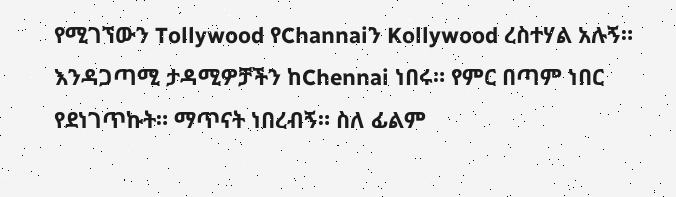የሚገኘውን Tollywood የChannaiን Kollywood ረስተሃል አሉኝ። እንዳጋጣሚ ታዳሚዎቻችን ከChennai ነበሩ። የምር በጣም ነበር የደነገጥኩት። ማጥናት ነበረብኝ። ስለ ፊልም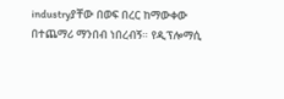industryያቸው በወፍ በረር ከማውቀው በተጨማሪ ማንበብ ነበረብኝ። የዲፕሎማሲ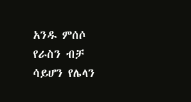አንዱ ምሰሶ የራስን ብቻ ሳይሆን የሌላን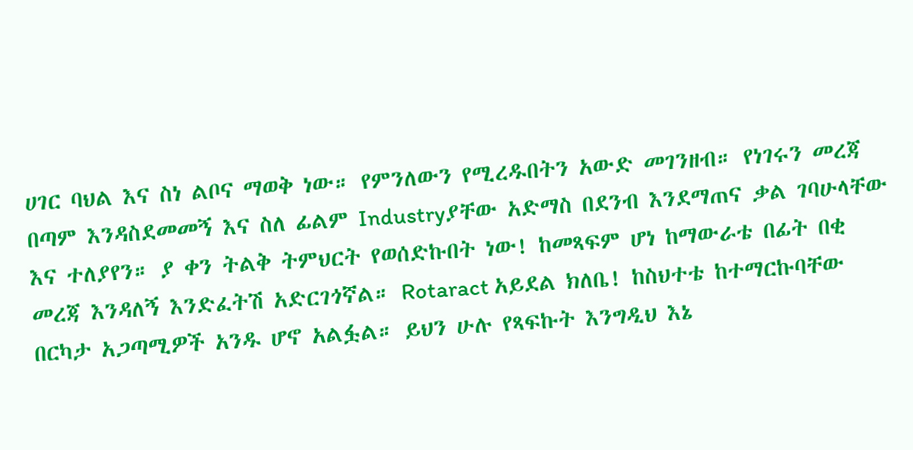ሀገር ባህል እና ስነ ልቦና ማወቅ ነው። የምንለውን የሚረዱበትን አውድ መገንዘብ። የነገሩን መረጃ በጣም እንዳስደመመኝ እና ስለ ፊልም Industryያቸው አድማስ በደንብ እንደማጠና ቃል ገባሁላቸው እና ተለያየን። ያ ቀን ትልቅ ትምህርት የወሰድኩበት ነው! ከመጻፍም ሆነ ከማውራቴ በፊት በቂ መረጃ እንዳለኝ እንድፈትሽ አድርገጎኛል። Rotaract አይደል ክለቤ! ከስህተቴ ከተማርኩባቸው በርካታ አጋጣሚዎች አንዱ ሆኖ አልፏል። ይህን ሁሉ የጻፍኩት እንግዲህ እኔ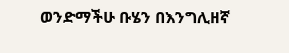ወንድማችሁ ቡሄን በእንግሊዘኛ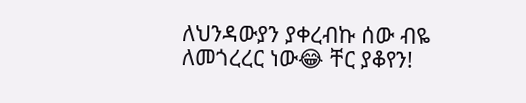ለህንዳውያን ያቀረብኩ ሰው ብዬ ለመጎረረር ነው😂 ቸር ያቆየን!